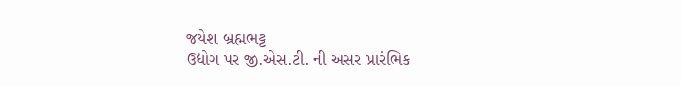જયેશ બ્રહ્મભટ્ટ
ઉદ્યોગ પર જી.એસ.ટી. ની અસર પ્રારંભિક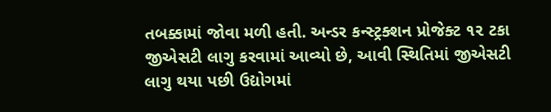તબક્કામાં જોવા મળી હતી. અન્ડર કન્સ્ટ્રક્શન પ્રોજેક્ટ ૧૨ ટકા જીએસટી લાગુ કરવામાં આવ્યો છે, આવી સ્થિતિમાં જીએસટી લાગુ થયા પછી ઉદ્યોગમાં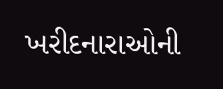ખરીદનારાઓની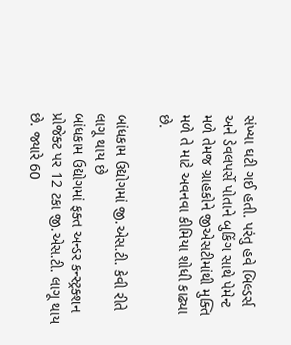સંખ્યા ઘટી ગઈ હતી. પરંતુ હવે બિલ્ડર્સ અને ડેવલપર્સે પોતાને બુકિંગ સાથે પેમેન્ટ મળે તેમજ ગ્રાહકોને જીએસટીમાંથી મુક્તિ મળે તે માટે અવનવા કીમિયા શોધી કાઢ્યા છે.

બાંધકામ ઉદ્યોગમાં જી.એસ.ટી. કેવી રીતે લાગૂ થાય છે
બાંધકામ ઉદ્યોગમાં ફક્ત અન્ડર કન્સ્ટ્રક્શન પ્રોજેક્ટ પર 12 ટકા જી.એસ.ટી. લાગૂ થાય છે. જ્યારે 60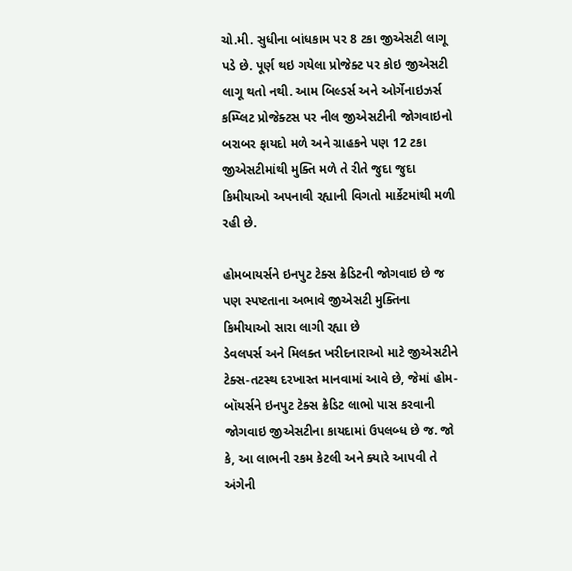ચો.મી. સુધીના બાંધકામ પર 8 ટકા જીએસટી લાગૂ પડે છે. પૂર્ણ થઇ ગયેલા પ્રોજેક્ટ પર કોઇ જીએસટી લાગૂ થતો નથી. આમ બિલ્ડર્સ અને ઓર્ગેનાઇઝર્સ કમ્પ્લિટ પ્રોજેક્ટસ પર નીલ જીએસટીની જોગવાઇનો બરાબર ફાયદો મળે અને ગ્રાહકને પણ 12 ટકા જીએસટીમાંથી મુક્તિ મળે તે રીતે જુદા જુદા કિમીયાઓ અપનાવી રહ્યાની વિગતો માર્કેટમાંથી મળી રહી છે.

હોમબાયર્સને ઇનપુટ ટેક્સ ક્રેડિટની જોગવાઇ છે જ પણ સ્પષ્ટતાના અભાવે જીએસટી મુક્તિના કિમીયાઓ સારા લાગી રહ્યા છે
ડેવલપર્સ અને મિલક્ત ખરીદનારાઓ માટે જીએસટીને ટેક્સ-તટસ્થ દરખાસ્ત માનવામાં આવે છે, જેમાં હોમ-બૉયર્સને ઇનપુટ ટેક્સ ક્રેડિટ લાભો પાસ કરવાની જોગવાઇ જીએસટીના કાયદામાં ઉપલબ્ધ છે જ. જો કે, આ લાભની રકમ કેટલી અને ક્યારે આપવી તે અંગેની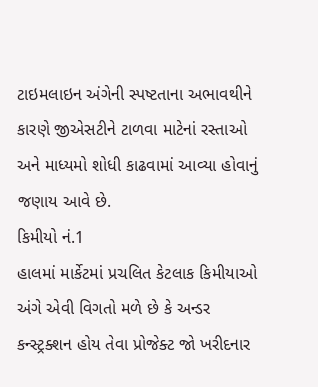ટાઇમલાઇન અંગેની સ્પષ્ટતાના અભાવથીને કારણે જીએસટીને ટાળવા માટેનાં રસ્તાઓ અને માધ્યમો શોધી કાઢવામાં આવ્યા હોવાનું જણાય આવે છે.
કિમીયો નં.1
હાલમાં માર્કેટમાં પ્રચલિત કેટલાક કિમીયાઓ અંગે એવી વિગતો મળે છે કે અન્ડર કન્સ્ટ્રક્શન હોય તેવા પ્રોજેક્ટ જો ખરીદનાર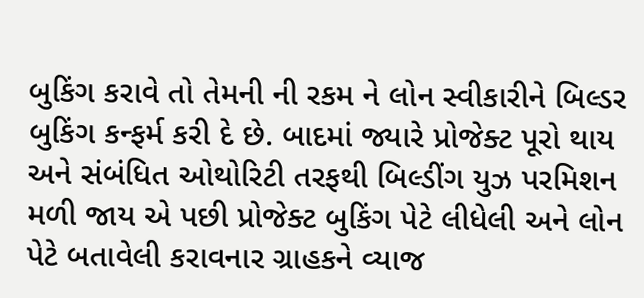બુકિંગ કરાવે તો તેમની ની રકમ ને લોન સ્વીકારીને બિલ્ડર બુકિંગ કન્ફર્મ કરી દે છે. બાદમાં જ્યારે પ્રોજેક્ટ પૂરો થાય અને સંબંધિત ઓથોરિટી તરફથી બિલ્ડીંગ યુઝ પરમિશન મળી જાય એ પછી પ્રોજેક્ટ બુકિંગ પેટે લીધેલી અને લોન પેટે બતાવેલી કરાવનાર ગ્રાહકને વ્યાજ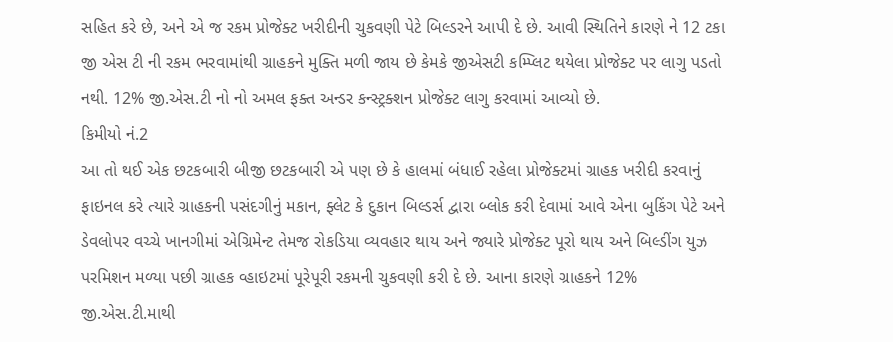સહિત કરે છે, અને એ જ રકમ પ્રોજેક્ટ ખરીદીની ચુકવણી પેટે બિલ્ડરને આપી દે છે. આવી સ્થિતિને કારણે ને 12 ટકા જી એસ ટી ની રકમ ભરવામાંથી ગ્રાહકને મુક્તિ મળી જાય છે કેમકે જીએસટી કમ્પ્લિટ થયેલા પ્રોજેક્ટ પર લાગુ પડતો નથી. 12% જી.એસ.ટી નો નો અમલ ફક્ત અન્ડર કન્સ્ટ્રક્શન પ્રોજેક્ટ લાગુ કરવામાં આવ્યો છે.
કિમીયો નં.2
આ તો થઈ એક છટકબારી બીજી છટકબારી એ પણ છે કે હાલમાં બંધાઈ રહેલા પ્રોજેક્ટમાં ગ્રાહક ખરીદી કરવાનું ફાઇનલ કરે ત્યારે ગ્રાહકની પસંદગીનું મકાન, ફ્લેટ કે દુકાન બિલ્ડર્સ દ્વારા બ્લોક કરી દેવામાં આવે એના બુકિંગ પેટે અને ડેવલોપર વચ્ચે ખાનગીમાં એગ્રિમેન્ટ તેમજ રોકડિયા વ્યવહાર થાય અને જ્યારે પ્રોજેક્ટ પૂરો થાય અને બિલ્ડીંગ યુઝ પરમિશન મળ્યા પછી ગ્રાહક વ્હાઇટમાં પૂરેપૂરી રકમની ચુકવણી કરી દે છે. આના કારણે ગ્રાહકને 12% જી.એસ.ટી.માથી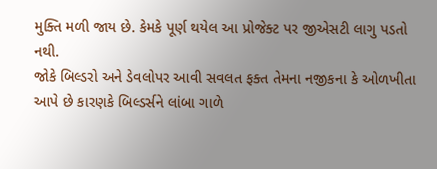મુક્તિ મળી જાય છે. કેમકે પૂર્ણ થયેલ આ પ્રોજેક્ટ પર જીએસટી લાગુ પડતો નથી.
જોકે બિલ્ડરો અને ડેવલોપર આવી સવલત ફક્ત તેમના નજીકના કે ઓળખીતા આપે છે કારણકે બિલ્ડર્સને લાંબા ગાળે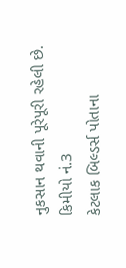નુકસાન થવાની પૂરેપૂરી રહેલી છે.
કિમીયો નં.3
કેટલાક બિલ્ડર્સ પોતાના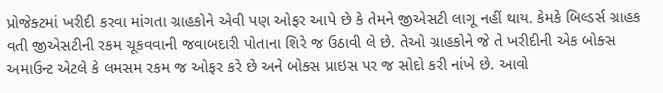પ્રોજેક્ટમાં ખરીદી કરવા માંગતા ગ્રાહકોને એવી પણ ઓફર આપે છે કે તેમને જીએસટી લાગૂ નહીં થાય. કેમકે બિલ્ડર્સ ગ્રાહક વતી જીએસટીની રકમ ચૂકવવાની જવાબદારી પોતાના શિરે જ ઉઠાવી લે છે. તેઓ ગ્રાહકોને જે તે ખરીદીની એક બોક્સ અમાઉન્ટ એટલે કે લમસમ રકમ જ ઓફર કરે છે અને બોક્સ પ્રાઇસ પર જ સોદો કરી નાંખે છે. આવો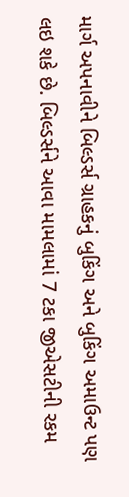માર્ગ અપનાવીને બિલ્ડર્સ ગ્રાહકનું બુકિંગ અને બુકિંગ અમાઉન્ટ પણ લઇ શકે છે. બિલ્ડર્સને આવા મામલામાં 7 ટકા જીએસટીની રકમ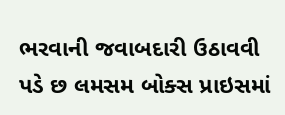ભરવાની જવાબદારી ઉઠાવવી પડે છ લમસમ બોક્સ પ્રાઇસમાં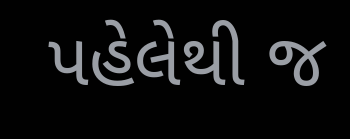પહેલેથી જ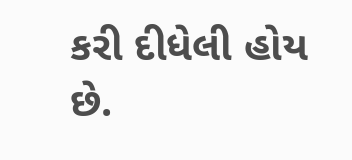કરી દીધેલી હોય છે.